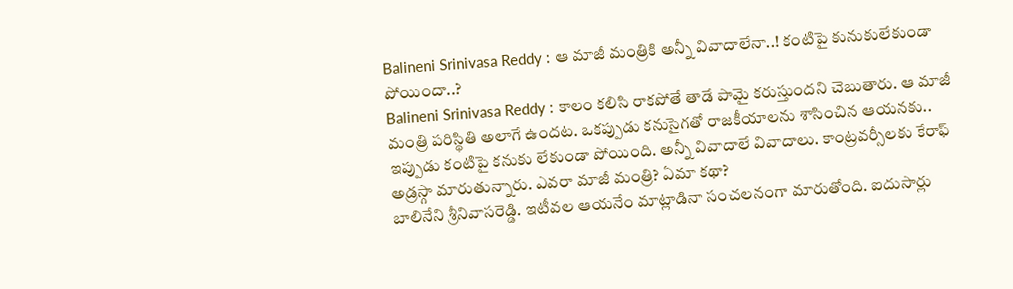Balineni Srinivasa Reddy : ఆ మాజీ మంత్రికి అన్నీ వివాదాలేనా..! కంటిపై కునుకులేకుండా పోయిందా..?
Balineni Srinivasa Reddy : కాలం కలిసి రాకపోతే తాడే పామై కరుస్తుందని చెబుతారు. ఆ మాజీ మంత్రి పరిస్థితి అలాగే ఉందట. ఒకప్పుడు కనుసైగతో రాజకీయాలను శాసించిన ఆయనకు.. ఇప్పుడు కంటిపై కనుకు లేకుండా పోయింది. అన్నీ వివాదాలే వివాదాలు. కాంట్రవర్సీలకు కేరాఫ్ అడ్రస్గా మారుతున్నారు. ఎవరా మాజీ మంత్రి? ఏమా కథా?
బాలినేని శ్రీనివాసరెడ్డి. ఇటీవల ఆయనేం మాట్లాడినా సంచలనంగా మారుతోంది. ఐదుసార్లు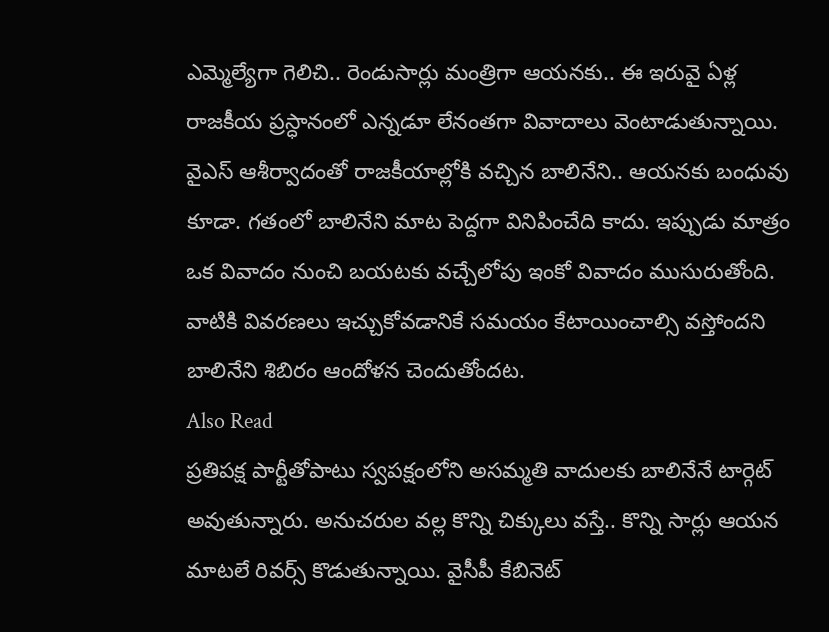ఎమ్మెల్యేగా గెలిచి.. రెండుసార్లు మంత్రిగా ఆయనకు.. ఈ ఇరువై ఏళ్ల రాజకీయ ప్రస్ధానంలో ఎన్నడూ లేనంతగా వివాదాలు వెంటాడుతున్నాయి. వైఎస్ ఆశీర్వాదంతో రాజకీయాల్లోకి వచ్చిన బాలినేని.. ఆయనకు బంధువు కూడా. గతంలో బాలినేని మాట పెద్దగా వినిపించేది కాదు. ఇప్పుడు మాత్రం ఒక వివాదం నుంచి బయటకు వచ్చేలోపు ఇంకో వివాదం ముసురుతోంది. వాటికి వివరణలు ఇచ్చుకోవడానికే సమయం కేటాయించాల్సి వస్తోందని బాలినేని శిబిరం ఆందోళన చెందుతోందట.
Also Read
ప్రతిపక్ష పార్టీతోపాటు స్వపక్షంలోని అసమ్మతి వాదులకు బాలినేనే టార్గెట్ అవుతున్నారు. అనుచరుల వల్ల కొన్ని చిక్కులు వస్తే.. కొన్ని సార్లు ఆయన మాటలే రివర్స్ కొడుతున్నాయి. వైసీపీ కేబినెట్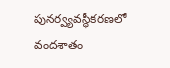పునర్వ్యవస్థీకరణలో వందశాతం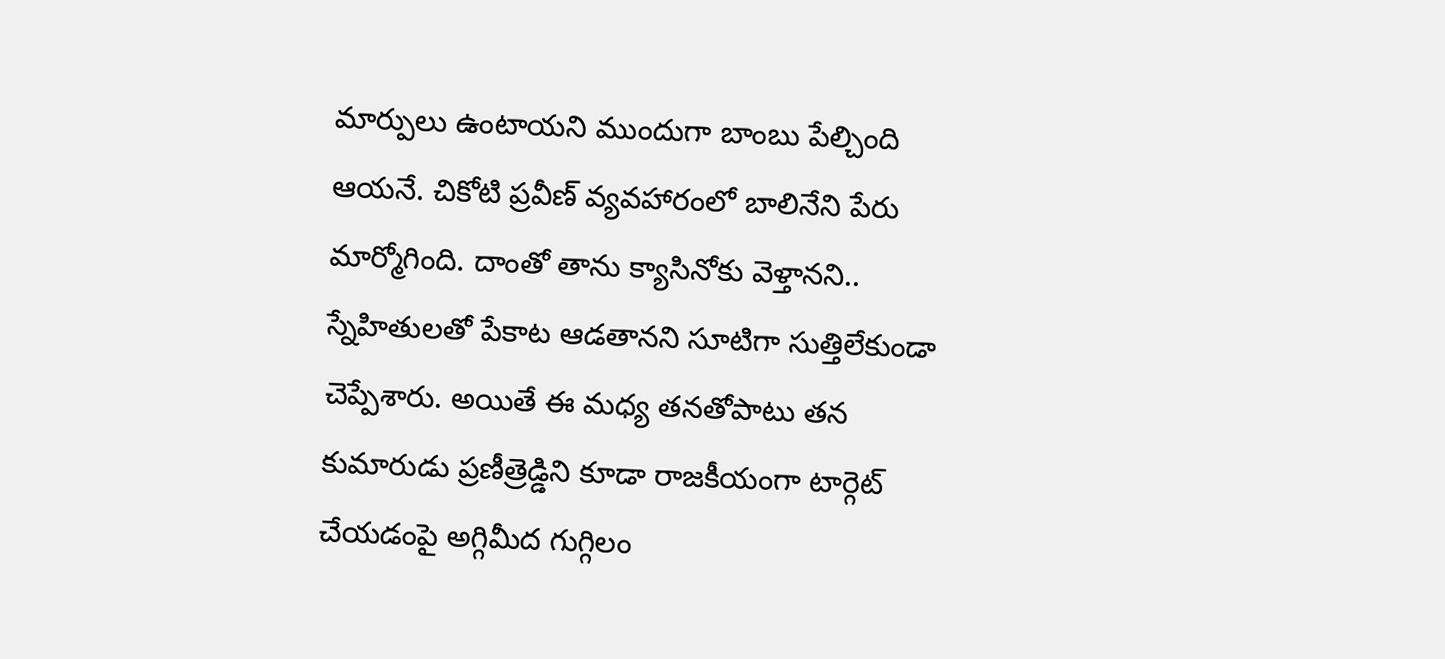మార్పులు ఉంటాయని ముందుగా బాంబు పేల్చింది ఆయనే. చికోటి ప్రవీణ్ వ్యవహారంలో బాలినేని పేరు మార్మోగింది. దాంతో తాను క్యాసినోకు వెళ్తానని.. స్నేహితులతో పేకాట ఆడతానని సూటిగా సుత్తిలేకుండా చెప్పేశారు. అయితే ఈ మధ్య తనతోపాటు తన కుమారుడు ప్రణీత్రెడ్డిని కూడా రాజకీయంగా టార్గెట్ చేయడంపై అగ్గిమీద గుగ్గిలం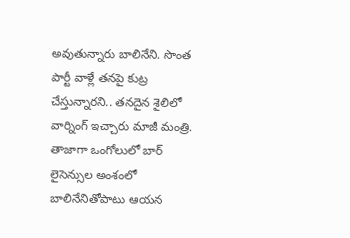అవుతున్నారు బాలినేని. సొంత పార్టీ వాళ్లే తనపై కుట్ర చేస్తున్నారని.. తనదైన శైలిలో వార్నింగ్ ఇచ్చారు మాజీ మంత్రి.
తాజాగా ఒంగోలులో బార్ లైసెన్సుల అంశంలో బాలినేనితోపాటు ఆయన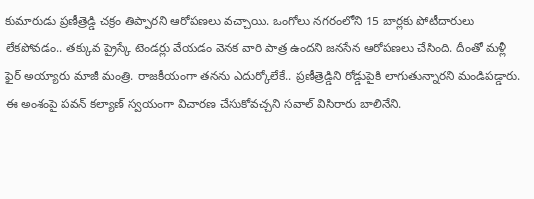కుమారుడు ప్రణీత్రెడ్డి చక్రం తిప్పారని ఆరోపణలు వచ్చాయి. ఒంగోలు నగరంలోని 15 బార్లకు పోటీదారులు లేకపోవడం.. తక్కువ ప్రైస్కే టెండర్లు వేయడం వెనక వారి పాత్ర ఉందని జనసేన ఆరోపణలు చేసింది. దీంతో మళ్లీ ఫైర్ అయ్యారు మాజీ మంత్రి. రాజకీయంగా తనను ఎదుర్కోలేకే.. ప్రణీత్రెడ్డిని రోడ్డుపైకి లాగుతున్నారని మండిపడ్డారు. ఈ అంశంపై పవన్ కల్యాణ్ స్వయంగా విచారణ చేసుకోవచ్చని సవాల్ విసిరారు బాలినేని.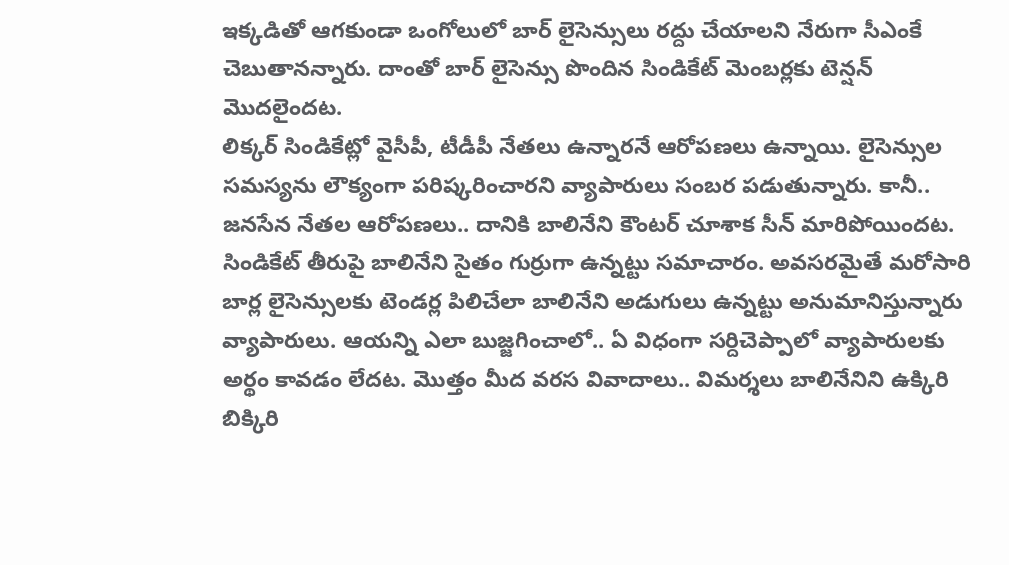ఇక్కడితో ఆగకుండా ఒంగోలులో బార్ లైసెన్సులు రద్దు చేయాలని నేరుగా సీఎంకే చెబుతానన్నారు. దాంతో బార్ లైసెన్సు పొందిన సిండికేట్ మెంబర్లకు టెన్షన్ మొదలైందట.
లిక్కర్ సిండికేట్లో వైసీపీ, టీడీపీ నేతలు ఉన్నారనే ఆరోపణలు ఉన్నాయి. లైసెన్సుల సమస్యను లౌక్యంగా పరిష్కరించారని వ్యాపారులు సంబర పడుతున్నారు. కానీ.. జనసేన నేతల ఆరోపణలు.. దానికి బాలినేని కౌంటర్ చూశాక సీన్ మారిపోయిందట. సిండికేట్ తీరుపై బాలినేని సైతం గుర్రుగా ఉన్నట్టు సమాచారం. అవసరమైతే మరోసారి బార్ల లైసెన్సులకు టెండర్ల పిలిచేలా బాలినేని అడుగులు ఉన్నట్టు అనుమానిస్తున్నారు వ్యాపారులు. ఆయన్ని ఎలా బుజ్జగించాలో.. ఏ విధంగా సర్దిచెప్పాలో వ్యాపారులకు అర్థం కావడం లేదట. మొత్తం మీద వరస వివాదాలు.. విమర్శలు బాలినేనిని ఉక్కిరి బిక్కిరి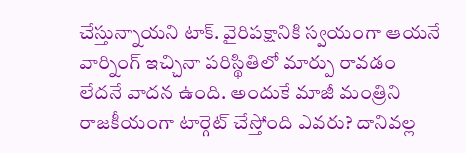చేస్తున్నాయని టాక్. వైరిపక్షానికి స్వయంగా ఆయనే వార్నింగ్ ఇచ్చినా పరిస్థితిలో మార్పు రావడం లేదనే వాదన ఉంది. అందుకే మాజీ మంత్రిని రాజకీయంగా టార్గెట్ చేస్తోంది ఎవరు? దానివల్ల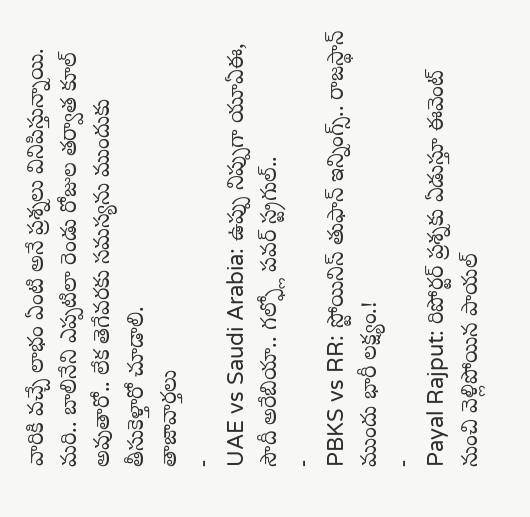వారికి వచ్చే లాభం ఏంటి అనే ప్రశ్నలు వినిపిస్తున్నాయి. మరి.. బాలినేని ఎప్పటిలా రెండు రోజుల తర్వాత కూల్ అవుతారో.. లేక తెగేవరకు సమస్యను ముందుకు తీసుకెళ్తారో చూడాలి.
తాజావార్తలు
-
UAE vs Saudi Arabia: ఉప్పు నిప్పుగా యూఏఈ, సౌదీ అరేబియా.. గల్ఫ్లో పవర్ స్ట్రగుల్..
-
PBKS vs RR: స్టోయినిస్ తుఫాన్ ఇన్నింగ్స్.. రాజస్థాన్ ముందు భారీ లక్ష్యం.!
-
Payal Rajput: రిపోర్టర్ ప్రశ్నకు ఏడుస్తూ ఈవెంట్ నుంచి వెళ్లిపోయిన పాయల్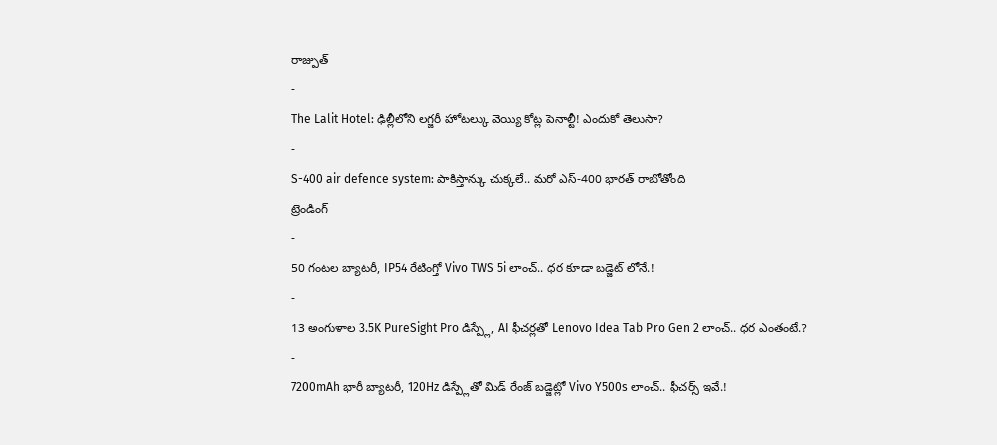రాజ్పుత్
-
The Lalit Hotel: ఢిల్లీలోని లగ్జరీ హోటల్కు వెయ్యి కోట్ల పెనాల్టీ! ఎందుకో తెలుసా?
-
S-400 air defence system: పాకిస్తాన్కు చుక్కలే.. మరో ఎస్-400 భారత్ రాబోతోంది
ట్రెండింగ్
-
50 గంటల బ్యాటరీ, IP54 రేటింగ్తో Vivo TWS 5i లాంచ్.. ధర కూడా బడ్జెట్ లోనే.!
-
13 అంగుళాల 3.5K PureSight Pro డిస్ప్లే, AI ఫీచర్లతో Lenovo Idea Tab Pro Gen 2 లాంచ్.. ధర ఎంతంటే.?
-
7200mAh భారీ బ్యాటరీ, 120Hz డిస్ప్లేతో మిడ్ రేంజ్ బడ్జెట్లో Vivo Y500s లాంచ్.. ఫీచర్స్ ఇవే.!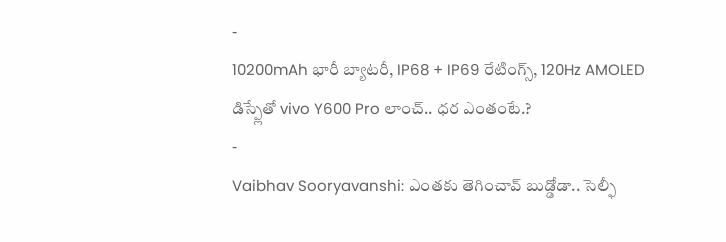-
10200mAh భారీ బ్యాటరీ, IP68 + IP69 రేటింగ్స్, 120Hz AMOLED డిస్ప్లేతో vivo Y600 Pro లాంచ్.. ధర ఎంతంటే.?
-
Vaibhav Sooryavanshi: ఎంతకు తెగించావ్ బుడ్డోడా.. సెల్ఫీ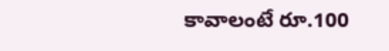కావాలంటే రూ.100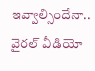ఇవ్వాల్సిందేనా.. వైరల్ వీడియో